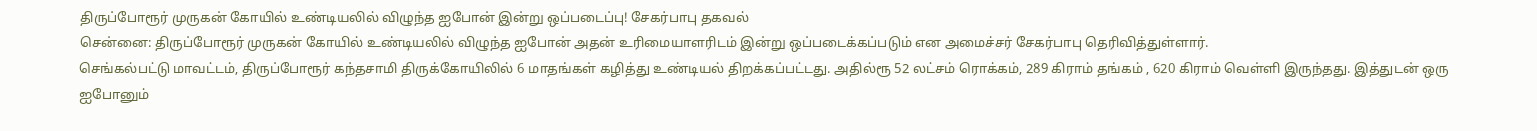திருப்போரூர் முருகன் கோயில் உண்டியலில் விழுந்த ஐபோன் இன்று ஒப்படைப்பு! சேகர்பாபு தகவல்
சென்னை: திருப்போரூர் முருகன் கோயில் உண்டியலில் விழுந்த ஐபோன் அதன் உரிமையாளரிடம் இன்று ஒப்படைக்கப்படும் என அமைச்சர் சேகர்பாபு தெரிவித்துள்ளார்.
செங்கல்பட்டு மாவட்டம், திருப்போரூர் கந்தசாமி திருக்கோயிலில் 6 மாதங்கள் கழித்து உண்டியல் திறக்கப்பட்டது. அதில்ரூ 52 லட்சம் ரொக்கம், 289 கிராம் தங்கம் , 620 கிராம் வெள்ளி இருந்தது. இத்துடன் ஒரு ஐபோனும்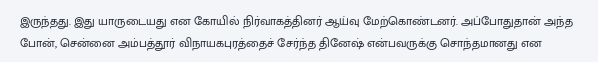இருந்தது. இது யாருடையது என கோயில் நிர்வாகத்தினர் ஆய்வு மேற்கொண்டனர். அப்போதுதான் அந்த போன், சென்னை அம்பத்தூர் விநாயகபுரத்தைச் சேர்ந்த தினேஷ் என்பவருக்கு சொந்தமானது என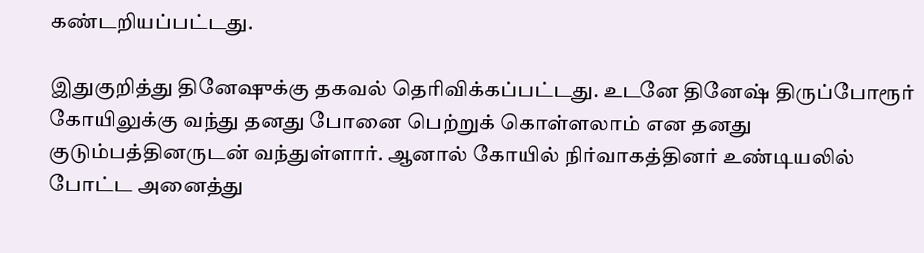கண்டறியப்பட்டது.

இதுகுறித்து தினேஷுக்கு தகவல் தெரிவிக்கப்பட்டது. உடனே தினேஷ் திருப்போரூர் கோயிலுக்கு வந்து தனது போனை பெற்றுக் கொள்ளலாம் என தனது குடும்பத்தினருடன் வந்துள்ளார். ஆனால் கோயில் நிர்வாகத்தினர் உண்டியலில் போட்ட அனைத்து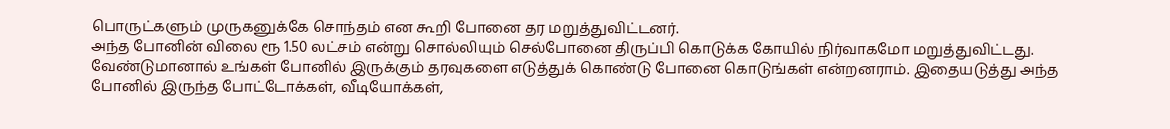பொருட்களும் முருகனுக்கே சொந்தம் என கூறி போனை தர மறுத்துவிட்டனர்.
அந்த போனின் விலை ரூ 1.50 லட்சம் என்று சொல்லியும் செல்போனை திருப்பி கொடுக்க கோயில் நிர்வாகமோ மறுத்துவிட்டது. வேண்டுமானால் உங்கள் போனில் இருக்கும் தரவுகளை எடுத்துக் கொண்டு போனை கொடுங்கள் என்றனராம். இதையடுத்து அந்த போனில் இருந்த போட்டோக்கள், வீடியோக்கள்,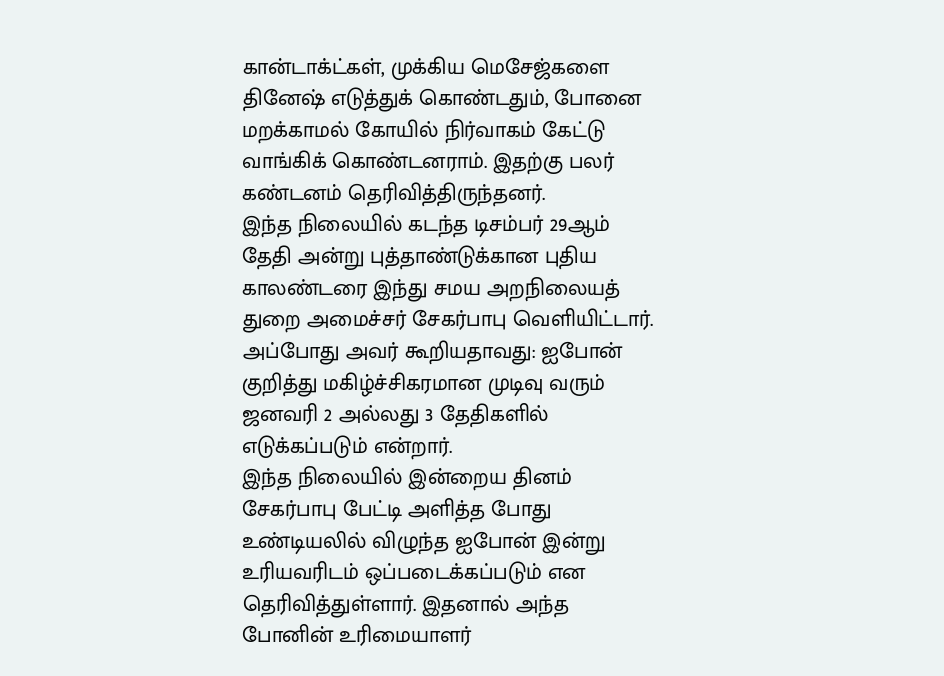கான்டாக்ட்கள், முக்கிய மெசேஜ்களை தினேஷ் எடுத்துக் கொண்டதும், போனை மறக்காமல் கோயில் நிர்வாகம் கேட்டு வாங்கிக் கொண்டனராம். இதற்கு பலர் கண்டனம் தெரிவித்திருந்தனர்.
இந்த நிலையில் கடந்த டிசம்பர் 29ஆம் தேதி அன்று புத்தாண்டுக்கான புதிய காலண்டரை இந்து சமய அறநிலையத் துறை அமைச்சர் சேகர்பாபு வெளியிட்டார். அப்போது அவர் கூறியதாவது: ஐபோன் குறித்து மகிழ்ச்சிகரமான முடிவு வரும் ஜனவரி 2 அல்லது 3 தேதிகளில் எடுக்கப்படும் என்றார்.
இந்த நிலையில் இன்றைய தினம் சேகர்பாபு பேட்டி அளித்த போது உண்டியலில் விழுந்த ஐபோன் இன்று உரியவரிடம் ஒப்படைக்கப்படும் என தெரிவித்துள்ளார். இதனால் அந்த போனின் உரிமையாளர்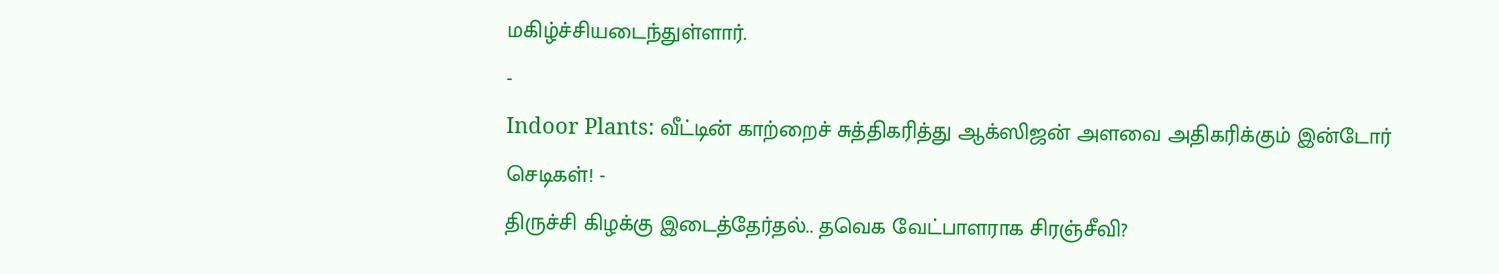மகிழ்ச்சியடைந்துள்ளார்.
-
Indoor Plants: வீட்டின் காற்றைச் சுத்திகரித்து ஆக்ஸிஜன் அளவை அதிகரிக்கும் இன்டோர் செடிகள்! -
திருச்சி கிழக்கு இடைத்தேர்தல்.. தவெக வேட்பாளராக சிரஞ்சீவி?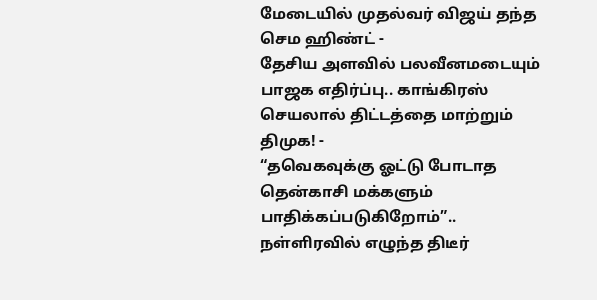மேடையில் முதல்வர் விஜய் தந்த செம ஹிண்ட் -
தேசிய அளவில் பலவீனமடையும் பாஜக எதிர்ப்பு.. காங்கிரஸ் செயலால் திட்டத்தை மாற்றும் திமுக! -
“தவெகவுக்கு ஓட்டு போடாத தென்காசி மக்களும் பாதிக்கப்படுகிறோம்”.. நள்ளிரவில் எழுந்த திடீர்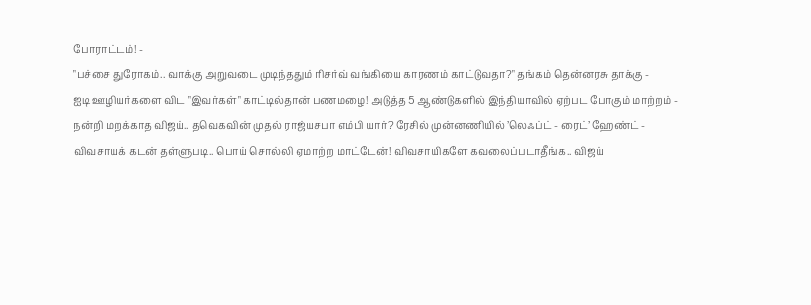போராட்டம்! -
"பச்சை துரோகம்.. வாக்கு அறுவடை முடிந்ததும் ரிசர்வ் வங்கியை காரணம் காட்டுவதா?" தங்கம் தென்னரசு தாக்கு -
ஐடி ஊழியர்களை விட "இவர்கள்" காட்டில்தான் பணமழை! அடுத்த 5 ஆண்டுகளில் இந்தியாவில் ஏற்பட போகும் மாற்றம் -
நன்றி மறக்காத விஜய்.. தவெகவின் முதல் ராஜ்யசபா எம்பி யார்? ரேசில் முன்னணியில் ’லெஃப்ட் - ரைட்’ ஹேண்ட் -
விவசாயக் கடன் தள்ளுபடி.. பொய் சொல்லி ஏமாற்ற மாட்டேன்! விவசாயிகளே கவலைப்படாதீங்க.. விஜய்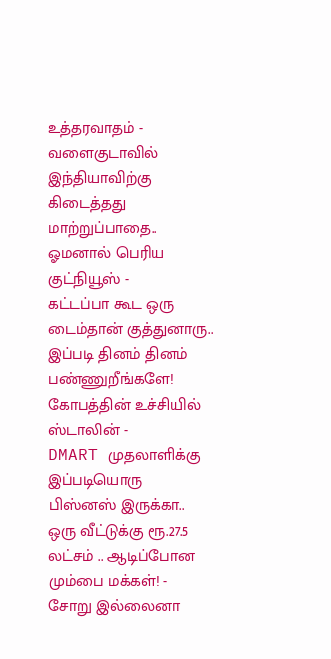உத்தரவாதம் -
வளைகுடாவில் இந்தியாவிற்கு கிடைத்தது மாற்றுப்பாதை.. ஓமனால் பெரிய குட்நியூஸ் -
கட்டப்பா கூட ஒரு டைம்தான் குத்துனாரு.. இப்படி தினம் தினம் பண்ணுறீங்களே! கோபத்தின் உச்சியில் ஸ்டாலின் -
DMART முதலாளிக்கு இப்படியொரு பிஸ்னஸ் இருக்கா.. ஒரு வீட்டுக்கு ரூ.27.5 லட்சம் .. ஆடிப்போன மும்பை மக்கள்! -
சோறு இல்லைனா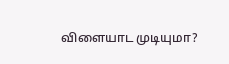விளையாட முடியுமா?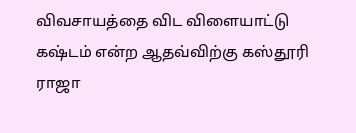விவசாயத்தை விட விளையாட்டு கஷ்டம் என்ற ஆதவ்விற்கு கஸ்தூரி ராஜா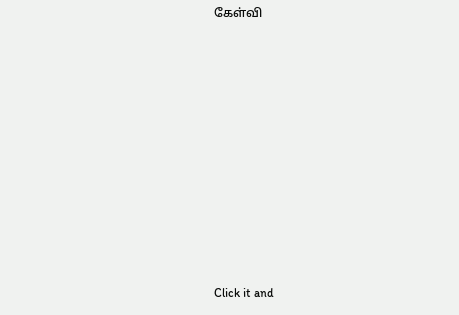கேள்வி












Click it and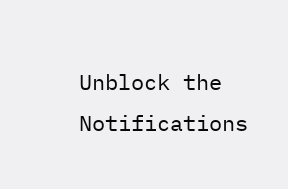Unblock the Notifications